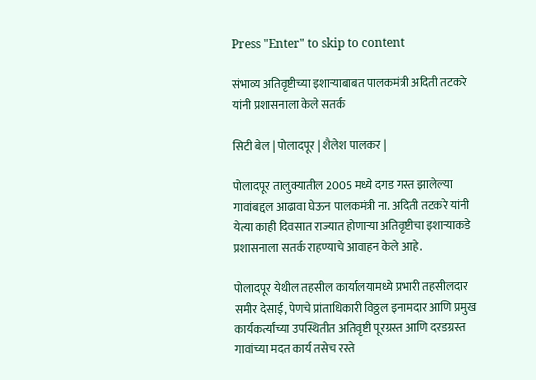Press "Enter" to skip to content

संभाव्य अतिवृष्टीच्या इशाऱ्याबाबत पालकमंत्री अदिती तटकरे यांनी प्रशासनाला केले सतर्क

सिटी बेल | पोलादपूर | शैलेश पालकर |

पोलादपूर तालुक्यातील 2005 मध्ये दगड गस्त झालेल्या गावांबद्दल आढावा घेऊन पालकमंत्री ना. अदिती तटकरे यांनी येत्या काही दिवसात राज्यात होणाऱ्या अतिवृष्टीचा इशाऱ्याकडे प्रशासनाला सतर्क राहण्याचे आवाहन केले आहे.

पोलादपूर येथील तहसील कार्यालयामध्ये प्रभारी तहसीलदार समीर देसाई, पेणचे प्रांताधिकारी विठ्ठल इनामदार आणि प्रमुख कार्यकर्त्यांच्या उपस्थितीत अतिवृष्टी पूरग्रस्त आणि दरडग्रस्त गावांच्या मदत कार्य तसेच रस्ते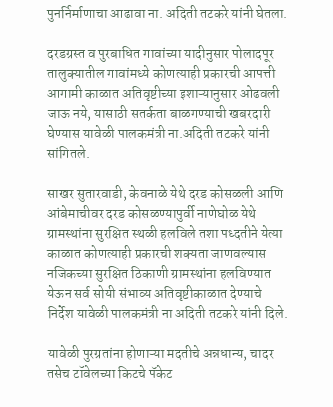पुनर्निर्माणाचा आढावा ना. अदिती तटकरे यांनी घेतला.

दरडग्रस्त व पुरबाधित गावांच्या यादीनुसार पोलादपूर तालुक्यातील गावांमध्ये कोणत्याही प्रकारची आपत्ती आगामी काळात अतिवृष्टीच्या इशाऱ्यानुसार ओढवली जाऊ नये, यासाठी सतर्कता बाळगण्याची खबरदारी घेण्यास यावेळी पालकमंत्री ना.अदिती तटकरे यांनी सांगितले.

साखर सुतारवाडी, केवनाळे येथे दरड कोसळली आणि आंबेमाचीवर दरड कोसळण्यापुर्वी नाणेघोळ येथे ग्रामस्थांना सुरक्षित स्थळी हलविले तशा पध्दतीने येत्या काळात कोणत्याही प्रकारची शक्यता जाणवल्यास नजिकच्या सुरक्षित ठिकाणी ग्रामस्थांना हलविण्यात येऊन सर्व सोयी संभाव्य अतिवृष्टीकाळात देण्याचे निर्देश यावेळी पालकमंत्री ना अदिती तटकरे यांनी दिले.

यावेळी पुरग्रतांना होणाऱ्या मदतीचे अन्नधान्य, चादर तसेच टॉवेलच्या किटचे पॅकेट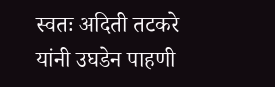स्वतः अदिती तटकरे यांनी उघडेन पाहणी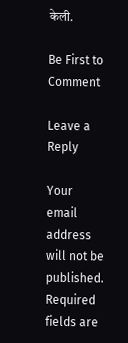केली.

Be First to Comment

Leave a Reply

Your email address will not be published. Required fields are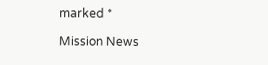marked *

Mission News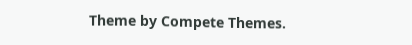Theme by Compete Themes.